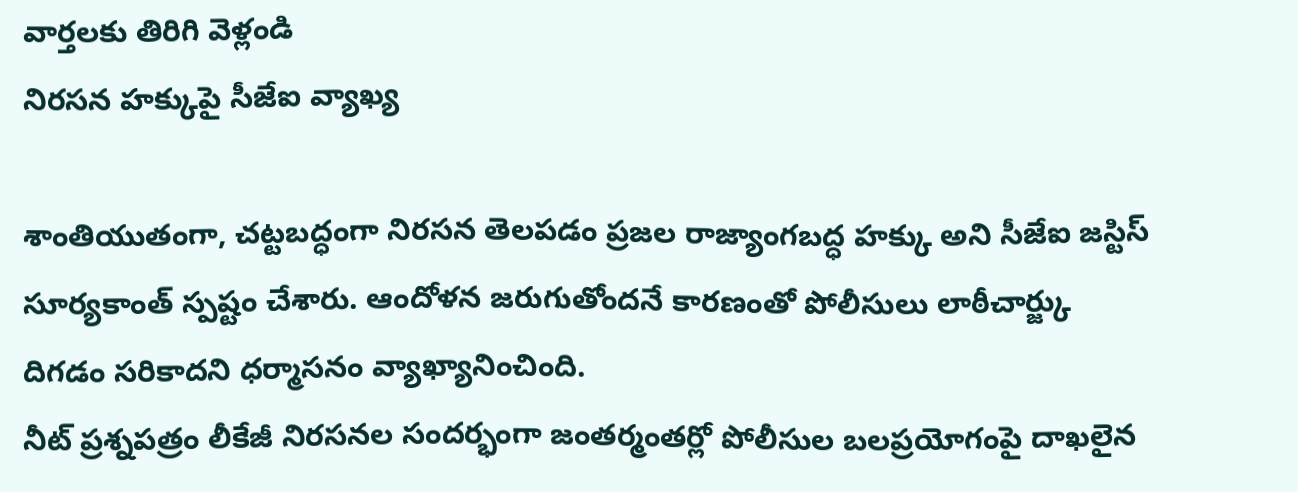వార్తలకు తిరిగి వెళ్లండి
నిరసన హక్కుపై సీజేఐ వ్యాఖ్య

శాంతియుతంగా, చట్టబద్ధంగా నిరసన తెలపడం ప్రజల రాజ్యాంగబద్ధ హక్కు అని సీజేఐ జస్టిస్ సూర్యకాంత్ స్పష్టం చేశారు. ఆందోళన జరుగుతోందనే కారణంతో పోలీసులు లాఠీచార్జ్కు దిగడం సరికాదని ధర్మాసనం వ్యాఖ్యానించింది.
నీట్ ప్రశ్నపత్రం లీకేజీ నిరసనల సందర్భంగా జంతర్మంతర్లో పోలీసుల బలప్రయోగంపై దాఖలైన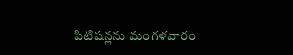పిటిషన్లను మంగళవారం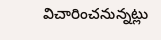విచారించనున్నట్లు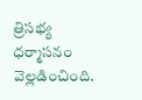త్రిసభ్య ధర్మాసనం వెల్లడించింది.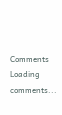Comments
Loading comments...